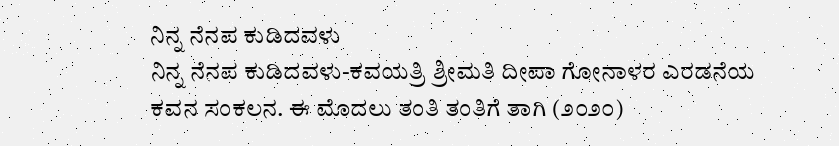ನಿನ್ನ ನೆನಪ ಕುಡಿದವಳು
ನಿನ್ನ ನೆನಪ ಕುಡಿದವಳು-ಕವಯತ್ರಿ ಶ್ರೀಮತಿ ದೀಪಾ ಗೋನಾಳರ ಎರಡನೆಯ ಕವನ ಸಂಕಲನ. ಈ ಮೊದಲು ತಂತಿ ತಂತಿಗೆ ತಾಗಿ (೨೦೨೦)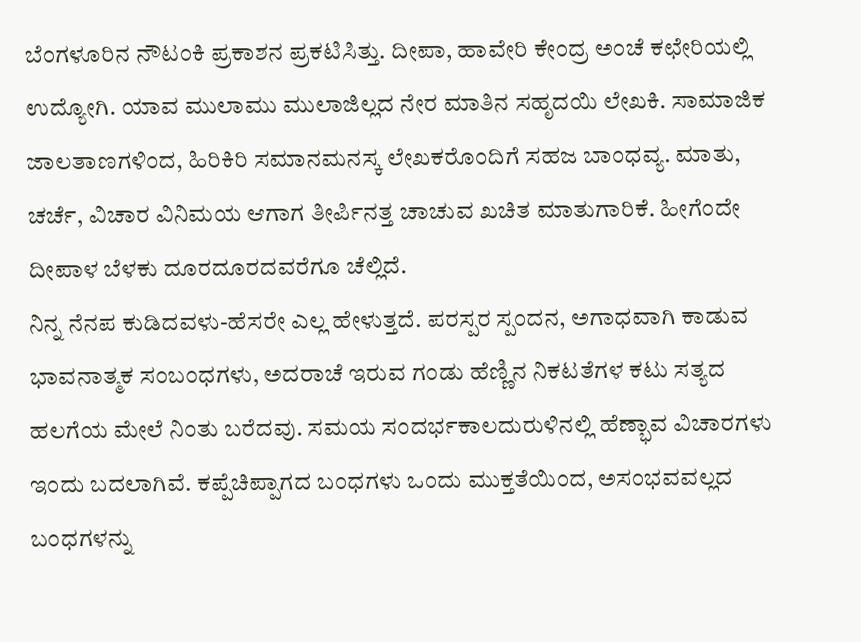ಬೆಂಗಳೂರಿನ ನೌಟಂಕಿ ಪ್ರಕಾಶನ ಪ್ರಕಟಿಸಿತ್ತು. ದೀಪಾ, ಹಾವೇರಿ ಕೇಂದ್ರ ಅಂಚೆ ಕಛೇರಿಯಲ್ಲಿ ಉದ್ಯೋಗಿ. ಯಾವ ಮುಲಾಮು ಮುಲಾಜಿಲ್ಲದ ನೇರ ಮಾತಿನ ಸಹೃದಯಿ ಲೇಖಕಿ. ಸಾಮಾಜಿಕ ಜಾಲತಾಣಗಳಿಂದ, ಹಿರಿಕಿರಿ ಸಮಾನಮನಸ್ಕ ಲೇಖಕರೊಂದಿಗೆ ಸಹಜ ಬಾಂಧವ್ಯ. ಮಾತು, ಚರ್ಚೆ, ವಿಚಾರ ವಿನಿಮಯ ಆಗಾಗ ತೀರ್ಪಿನತ್ತ ಚಾಚುವ ಖಚಿತ ಮಾತುಗಾರಿಕೆ. ಹೀಗೆಂದೇ ದೀಪಾಳ ಬೆಳಕು ದೂರದೂರದವರೆಗೂ ಚೆಲ್ಲಿದೆ.
ನಿನ್ನ ನೆನಪ ಕುಡಿದವಳು-ಹೆಸರೇ ಎಲ್ಲ ಹೇಳುತ್ತದೆ. ಪರಸ್ಪರ ಸ್ಪಂದನ, ಅಗಾಧವಾಗಿ ಕಾಡುವ ಭಾವನಾತ್ಮಕ ಸಂಬಂಧಗಳು, ಅದರಾಚೆ ಇರುವ ಗಂಡು ಹೆಣ್ಣಿನ ನಿಕಟತೆಗಳ ಕಟು ಸತ್ಯದ ಹಲಗೆಯ ಮೇಲೆ ನಿಂತು ಬರೆದವು. ಸಮಯ ಸಂದರ್ಭಕಾಲದುರುಳಿನಲ್ಲಿ ಹೆಣ್ಭಾವ ವಿಚಾರಗಳು ಇಂದು ಬದಲಾಗಿವೆ. ಕಪ್ಪೆಚಿಪ್ಪಾಗದ ಬಂಧಗಳು ಒಂದು ಮುಕ್ತತೆಯಿಂದ, ಅಸಂಭವವಲ್ಲದ ಬಂಧಗಳನ್ನು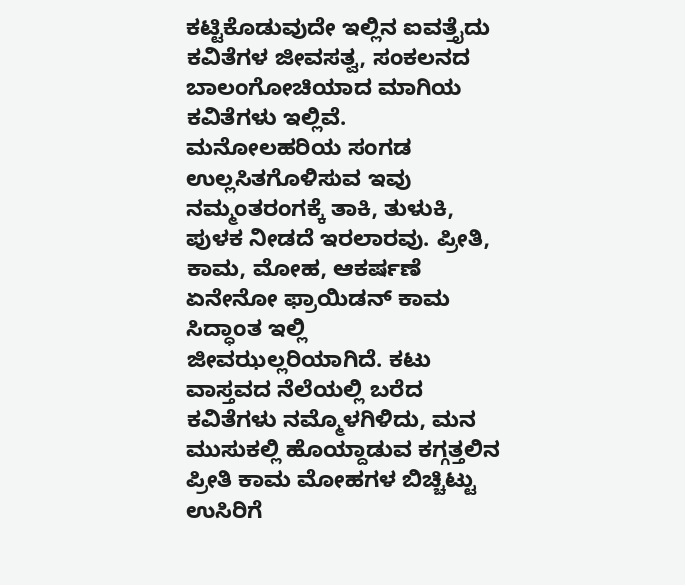ಕಟ್ಟಿಕೊಡುವುದೇ ಇಲ್ಲಿನ ಐವತ್ತೈದು ಕವಿತೆಗಳ ಜೀವಸತ್ವ, ಸಂಕಲನದ ಬಾಲಂಗೋಚಿಯಾದ ಮಾಗಿಯ ಕವಿತೆಗಳು ಇಲ್ಲಿವೆ. ಮನೋಲಹರಿಯ ಸಂಗಡ ಉಲ್ಲಸಿತಗೊಳಿಸುವ ಇವು ನಮ್ಮಂತರಂಗಕ್ಕೆ ತಾಕಿ, ತುಳುಕಿ, ಪುಳಕ ನೀಡದೆ ಇರಲಾರವು. ಪ್ರೀತಿ, ಕಾಮ, ಮೋಹ, ಆಕರ್ಷಣೆ ಏನೇನೋ ಫ್ರಾಯಿಡನ್ ಕಾಮ ಸಿದ್ಧಾಂತ ಇಲ್ಲಿ ಜೀವಝಲ್ಲರಿಯಾಗಿದೆ. ಕಟು ವಾಸ್ತವದ ನೆಲೆಯಲ್ಲಿ ಬರೆದ ಕವಿತೆಗಳು ನಮ್ಮೊಳಗಿಳಿದು, ಮನ ಮುಸುಕಲ್ಲಿ ಹೊಯ್ದಾಡುವ ಕಗ್ಗತ್ತಲಿನ ಪ್ರೀತಿ ಕಾಮ ಮೋಹಗಳ ಬಿಚ್ಚಿಟ್ಟು ಉಸಿರಿಗೆ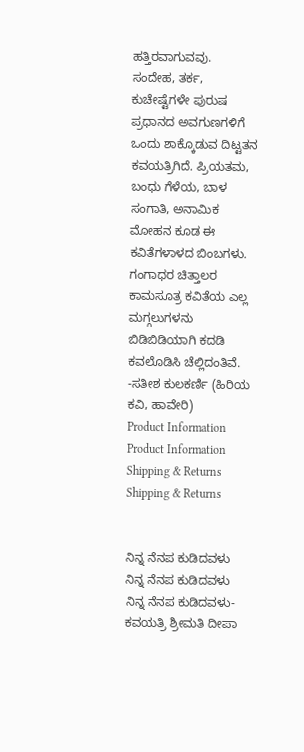ಹತ್ತಿರವಾಗುವವು.
ಸಂದೇಹ, ತರ್ಕ, ಕುಚೇಷ್ಟೆಗಳೇ ಪುರುಷ ಪ್ರಧಾನದ ಅವಗುಣಗಳಿಗೆ ಒಂದು ಶಾಕ್ಕೊಡುವ ದಿಟ್ಟತನ ಕವಯತ್ರಿಗಿದೆ. ಪ್ರಿಯತಮ, ಬಂಧು ಗೆಳೆಯ, ಬಾಳ ಸಂಗಾತಿ, ಅನಾಮಿಕ ಮೋಹನ ಕೂಡ ಈ ಕವಿತೆಗಳಾಳದ ಬಿಂಬಗಳು. ಗಂಗಾಧರ ಚಿತ್ತಾಲರ ಕಾಮಸೂತ್ರ ಕವಿತೆಯ ಎಲ್ಲ ಮಗ್ಗಲುಗಳನು ಬಿಡಿಬಿಡಿಯಾಗಿ ಕದಡಿ ಕವಲೊಡಿಸಿ ಚೆಲ್ಲಿದಂತಿವೆ.
-ಸತೀಶ ಕುಲಕರ್ಣಿ (ಹಿರಿಯ ಕವಿ, ಹಾವೇರಿ)
Product Information
Product Information
Shipping & Returns
Shipping & Returns


ನಿನ್ನ ನೆನಪ ಕುಡಿದವಳು
ನಿನ್ನ ನೆನಪ ಕುಡಿದವಳು
ನಿನ್ನ ನೆನಪ ಕುಡಿದವಳು-ಕವಯತ್ರಿ ಶ್ರೀಮತಿ ದೀಪಾ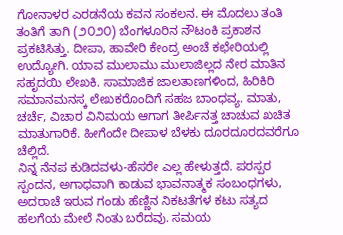ಗೋನಾಳರ ಎರಡನೆಯ ಕವನ ಸಂಕಲನ. ಈ ಮೊದಲು ತಂತಿ ತಂತಿಗೆ ತಾಗಿ (೨೦೨೦) ಬೆಂಗಳೂರಿನ ನೌಟಂಕಿ ಪ್ರಕಾಶನ ಪ್ರಕಟಿಸಿತ್ತು. ದೀಪಾ, ಹಾವೇರಿ ಕೇಂದ್ರ ಅಂಚೆ ಕಛೇರಿಯಲ್ಲಿ ಉದ್ಯೋಗಿ. ಯಾವ ಮುಲಾಮು ಮುಲಾಜಿಲ್ಲದ ನೇರ ಮಾತಿನ ಸಹೃದಯಿ ಲೇಖಕಿ. ಸಾಮಾಜಿಕ ಜಾಲತಾಣಗಳಿಂದ, ಹಿರಿಕಿರಿ ಸಮಾನಮನಸ್ಕ ಲೇಖಕರೊಂದಿಗೆ ಸಹಜ ಬಾಂಧವ್ಯ. ಮಾತು, ಚರ್ಚೆ, ವಿಚಾರ ವಿನಿಮಯ ಆಗಾಗ ತೀರ್ಪಿನತ್ತ ಚಾಚುವ ಖಚಿತ ಮಾತುಗಾರಿಕೆ. ಹೀಗೆಂದೇ ದೀಪಾಳ ಬೆಳಕು ದೂರದೂರದವರೆಗೂ ಚೆಲ್ಲಿದೆ.
ನಿನ್ನ ನೆನಪ ಕುಡಿದವಳು-ಹೆಸರೇ ಎಲ್ಲ ಹೇಳುತ್ತದೆ. ಪರಸ್ಪರ ಸ್ಪಂದನ, ಅಗಾಧವಾಗಿ ಕಾಡುವ ಭಾವನಾತ್ಮಕ ಸಂಬಂಧಗಳು, ಅದರಾಚೆ ಇರುವ ಗಂಡು ಹೆಣ್ಣಿನ ನಿಕಟತೆಗಳ ಕಟು ಸತ್ಯದ ಹಲಗೆಯ ಮೇಲೆ ನಿಂತು ಬರೆದವು. ಸಮಯ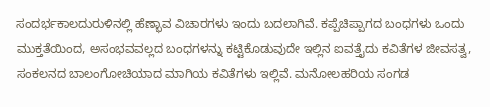ಸಂದರ್ಭಕಾಲದುರುಳಿನಲ್ಲಿ ಹೆಣ್ಭಾವ ವಿಚಾರಗಳು ಇಂದು ಬದಲಾಗಿವೆ. ಕಪ್ಪೆಚಿಪ್ಪಾಗದ ಬಂಧಗಳು ಒಂದು ಮುಕ್ತತೆಯಿಂದ, ಅಸಂಭವವಲ್ಲದ ಬಂಧಗಳನ್ನು ಕಟ್ಟಿಕೊಡುವುದೇ ಇಲ್ಲಿನ ಐವತ್ತೈದು ಕವಿತೆಗಳ ಜೀವಸತ್ವ, ಸಂಕಲನದ ಬಾಲಂಗೋಚಿಯಾದ ಮಾಗಿಯ ಕವಿತೆಗಳು ಇಲ್ಲಿವೆ. ಮನೋಲಹರಿಯ ಸಂಗಡ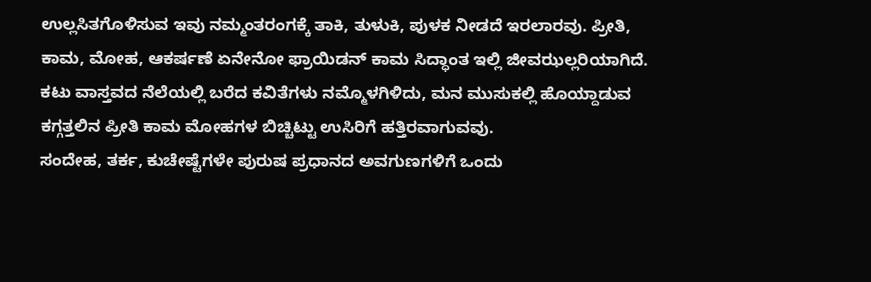ಉಲ್ಲಸಿತಗೊಳಿಸುವ ಇವು ನಮ್ಮಂತರಂಗಕ್ಕೆ ತಾಕಿ, ತುಳುಕಿ, ಪುಳಕ ನೀಡದೆ ಇರಲಾರವು. ಪ್ರೀತಿ, ಕಾಮ, ಮೋಹ, ಆಕರ್ಷಣೆ ಏನೇನೋ ಫ್ರಾಯಿಡನ್ ಕಾಮ ಸಿದ್ಧಾಂತ ಇಲ್ಲಿ ಜೀವಝಲ್ಲರಿಯಾಗಿದೆ. ಕಟು ವಾಸ್ತವದ ನೆಲೆಯಲ್ಲಿ ಬರೆದ ಕವಿತೆಗಳು ನಮ್ಮೊಳಗಿಳಿದು, ಮನ ಮುಸುಕಲ್ಲಿ ಹೊಯ್ದಾಡುವ ಕಗ್ಗತ್ತಲಿನ ಪ್ರೀತಿ ಕಾಮ ಮೋಹಗಳ ಬಿಚ್ಚಿಟ್ಟು ಉಸಿರಿಗೆ ಹತ್ತಿರವಾಗುವವು.
ಸಂದೇಹ, ತರ್ಕ, ಕುಚೇಷ್ಟೆಗಳೇ ಪುರುಷ ಪ್ರಧಾನದ ಅವಗುಣಗಳಿಗೆ ಒಂದು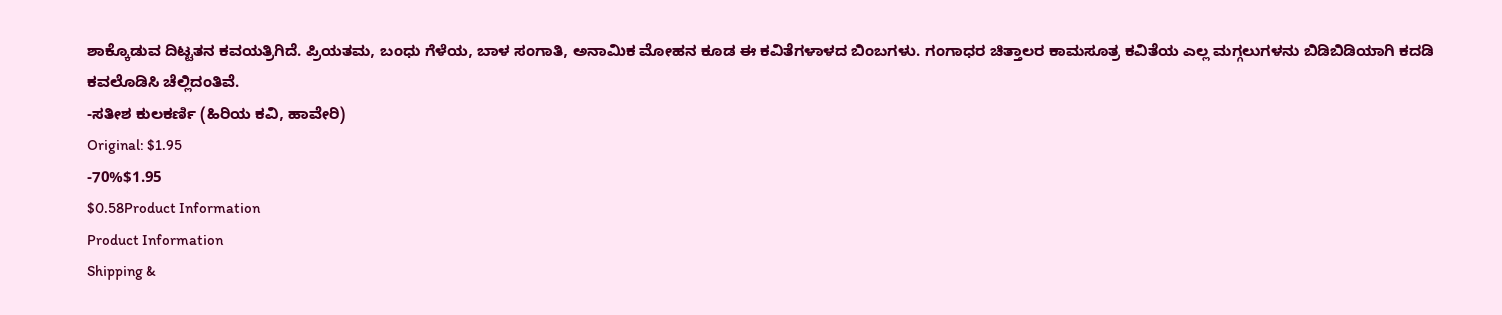ಶಾಕ್ಕೊಡುವ ದಿಟ್ಟತನ ಕವಯತ್ರಿಗಿದೆ. ಪ್ರಿಯತಮ, ಬಂಧು ಗೆಳೆಯ, ಬಾಳ ಸಂಗಾತಿ, ಅನಾಮಿಕ ಮೋಹನ ಕೂಡ ಈ ಕವಿತೆಗಳಾಳದ ಬಿಂಬಗಳು. ಗಂಗಾಧರ ಚಿತ್ತಾಲರ ಕಾಮಸೂತ್ರ ಕವಿತೆಯ ಎಲ್ಲ ಮಗ್ಗಲುಗಳನು ಬಿಡಿಬಿಡಿಯಾಗಿ ಕದಡಿ ಕವಲೊಡಿಸಿ ಚೆಲ್ಲಿದಂತಿವೆ.
-ಸತೀಶ ಕುಲಕರ್ಣಿ (ಹಿರಿಯ ಕವಿ, ಹಾವೇರಿ)
Original: $1.95
-70%$1.95
$0.58Product Information
Product Information
Shipping &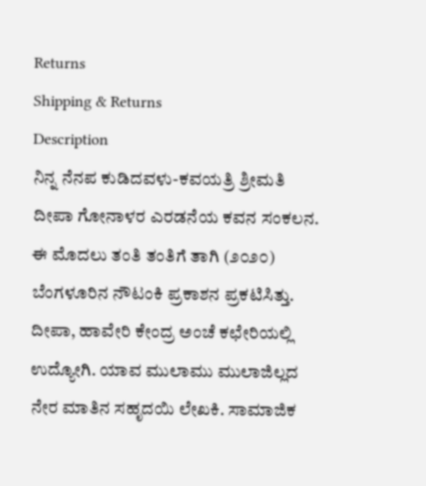Returns
Shipping & Returns
Description
ನಿನ್ನ ನೆನಪ ಕುಡಿದವಳು-ಕವಯತ್ರಿ ಶ್ರೀಮತಿ ದೀಪಾ ಗೋನಾಳರ ಎರಡನೆಯ ಕವನ ಸಂಕಲನ. ಈ ಮೊದಲು ತಂತಿ ತಂತಿಗೆ ತಾಗಿ (೨೦೨೦) ಬೆಂಗಳೂರಿನ ನೌಟಂಕಿ ಪ್ರಕಾಶನ ಪ್ರಕಟಿಸಿತ್ತು. ದೀಪಾ, ಹಾವೇರಿ ಕೇಂದ್ರ ಅಂಚೆ ಕಛೇರಿಯಲ್ಲಿ ಉದ್ಯೋಗಿ. ಯಾವ ಮುಲಾಮು ಮುಲಾಜಿಲ್ಲದ ನೇರ ಮಾತಿನ ಸಹೃದಯಿ ಲೇಖಕಿ. ಸಾಮಾಜಿಕ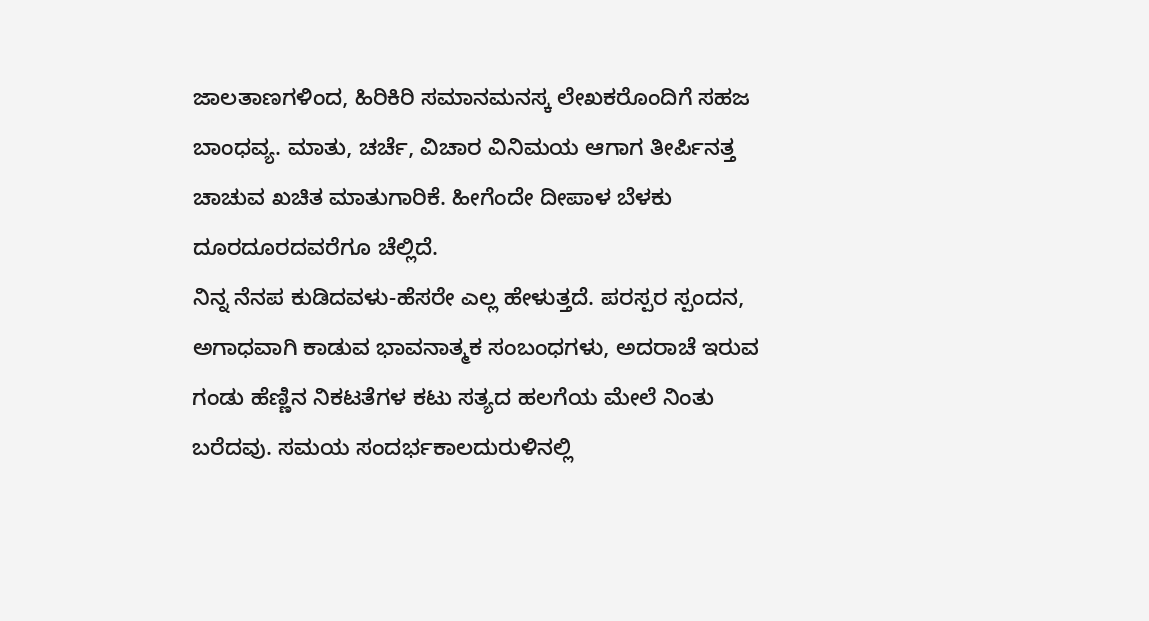ಜಾಲತಾಣಗಳಿಂದ, ಹಿರಿಕಿರಿ ಸಮಾನಮನಸ್ಕ ಲೇಖಕರೊಂದಿಗೆ ಸಹಜ ಬಾಂಧವ್ಯ. ಮಾತು, ಚರ್ಚೆ, ವಿಚಾರ ವಿನಿಮಯ ಆಗಾಗ ತೀರ್ಪಿನತ್ತ ಚಾಚುವ ಖಚಿತ ಮಾತುಗಾರಿಕೆ. ಹೀಗೆಂದೇ ದೀಪಾಳ ಬೆಳಕು ದೂರದೂರದವರೆಗೂ ಚೆಲ್ಲಿದೆ.
ನಿನ್ನ ನೆನಪ ಕುಡಿದವಳು-ಹೆಸರೇ ಎಲ್ಲ ಹೇಳುತ್ತದೆ. ಪರಸ್ಪರ ಸ್ಪಂದನ, ಅಗಾಧವಾಗಿ ಕಾಡುವ ಭಾವನಾತ್ಮಕ ಸಂಬಂಧಗಳು, ಅದರಾಚೆ ಇರುವ ಗಂಡು ಹೆಣ್ಣಿನ ನಿಕಟತೆಗಳ ಕಟು ಸತ್ಯದ ಹಲಗೆಯ ಮೇಲೆ ನಿಂತು ಬರೆದವು. ಸಮಯ ಸಂದರ್ಭಕಾಲದುರುಳಿನಲ್ಲಿ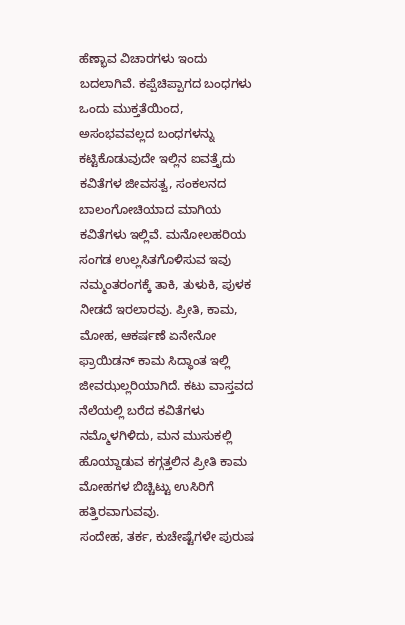ಹೆಣ್ಭಾವ ವಿಚಾರಗಳು ಇಂದು ಬದಲಾಗಿವೆ. ಕಪ್ಪೆಚಿಪ್ಪಾಗದ ಬಂಧಗಳು ಒಂದು ಮುಕ್ತತೆಯಿಂದ, ಅಸಂಭವವಲ್ಲದ ಬಂಧಗಳನ್ನು ಕಟ್ಟಿಕೊಡುವುದೇ ಇಲ್ಲಿನ ಐವತ್ತೈದು ಕವಿತೆಗಳ ಜೀವಸತ್ವ, ಸಂಕಲನದ ಬಾಲಂಗೋಚಿಯಾದ ಮಾಗಿಯ ಕವಿತೆಗಳು ಇಲ್ಲಿವೆ. ಮನೋಲಹರಿಯ ಸಂಗಡ ಉಲ್ಲಸಿತಗೊಳಿಸುವ ಇವು ನಮ್ಮಂತರಂಗಕ್ಕೆ ತಾಕಿ, ತುಳುಕಿ, ಪುಳಕ ನೀಡದೆ ಇರಲಾರವು. ಪ್ರೀತಿ, ಕಾಮ, ಮೋಹ, ಆಕರ್ಷಣೆ ಏನೇನೋ ಫ್ರಾಯಿಡನ್ ಕಾಮ ಸಿದ್ಧಾಂತ ಇಲ್ಲಿ ಜೀವಝಲ್ಲರಿಯಾಗಿದೆ. ಕಟು ವಾಸ್ತವದ ನೆಲೆಯಲ್ಲಿ ಬರೆದ ಕವಿತೆಗಳು ನಮ್ಮೊಳಗಿಳಿದು, ಮನ ಮುಸುಕಲ್ಲಿ ಹೊಯ್ದಾಡುವ ಕಗ್ಗತ್ತಲಿನ ಪ್ರೀತಿ ಕಾಮ ಮೋಹಗಳ ಬಿಚ್ಚಿಟ್ಟು ಉಸಿರಿಗೆ ಹತ್ತಿರವಾಗುವವು.
ಸಂದೇಹ, ತರ್ಕ, ಕುಚೇಷ್ಟೆಗಳೇ ಪುರುಷ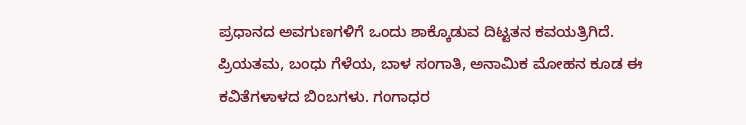ಪ್ರಧಾನದ ಅವಗುಣಗಳಿಗೆ ಒಂದು ಶಾಕ್ಕೊಡುವ ದಿಟ್ಟತನ ಕವಯತ್ರಿಗಿದೆ. ಪ್ರಿಯತಮ, ಬಂಧು ಗೆಳೆಯ, ಬಾಳ ಸಂಗಾತಿ, ಅನಾಮಿಕ ಮೋಹನ ಕೂಡ ಈ ಕವಿತೆಗಳಾಳದ ಬಿಂಬಗಳು. ಗಂಗಾಧರ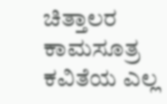ಚಿತ್ತಾಲರ ಕಾಮಸೂತ್ರ ಕವಿತೆಯ ಎಲ್ಲ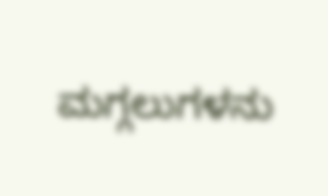ಮಗ್ಗಲುಗಳನು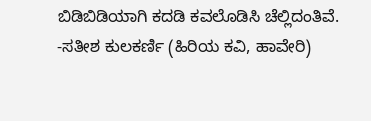ಬಿಡಿಬಿಡಿಯಾಗಿ ಕದಡಿ ಕವಲೊಡಿಸಿ ಚೆಲ್ಲಿದಂತಿವೆ.
-ಸತೀಶ ಕುಲಕರ್ಣಿ (ಹಿರಿಯ ಕವಿ, ಹಾವೇರಿ)